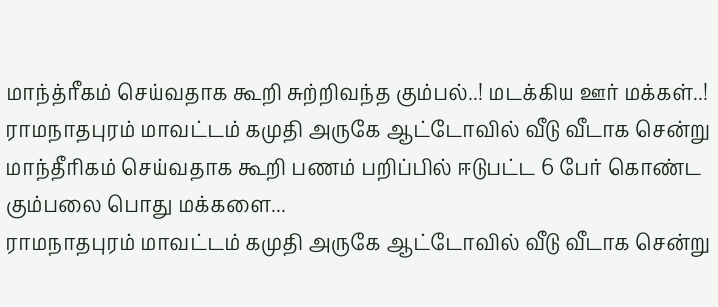மாந்த்ரீகம் செய்வதாக கூறி சுற்றிவந்த கும்பல்..! மடக்கிய ஊர் மக்கள்..!
ராமநாதபுரம் மாவட்டம் கமுதி அருகே ஆட்டோவில் வீடு வீடாக சென்று மாந்தீரிகம் செய்வதாக கூறி பணம் பறிப்பில் ஈடுபட்ட 6 பேர் கொண்ட கும்பலை பொது மக்களை...
ராமநாதபுரம் மாவட்டம் கமுதி அருகே ஆட்டோவில் வீடு வீடாக சென்று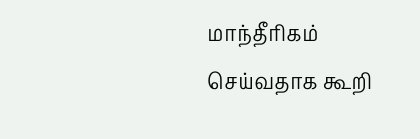மாந்தீரிகம் செய்வதாக கூறி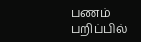பணம் பறிப்பில்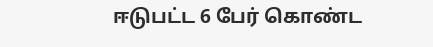ஈடுபட்ட 6 பேர் கொண்ட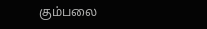கும்பலை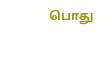பொது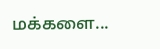மக்களை...